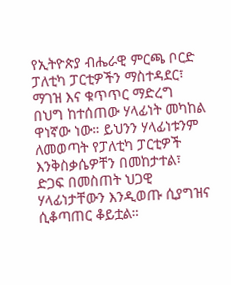የኢትዮጵያ ብሔራዊ ምርጫ ቦርድ ፓለቲካ ፓርቲዎችን ማስተዳደር፣ ማገዝ እና ቁጥጥር ማድረግ በህግ ከተሰጠው ሃላፊነት መካከል ዋነኛው ነው። ይህንን ሃላፊነቱንም ለመወጣት የፓለቲካ ፓርቲዎች እንቅስቃሴዎቸን በመከታተል፣ ድጋፍ በመስጠት ህጋዊ ሃላፊነታቸውን እንዲወጡ ሲያግዝና ሲቆጣጠር ቆይቷል።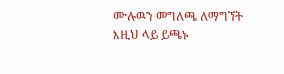ሙሉዉን መግለጫ ለማግኘት እዚህ ላይ ይጫኑ